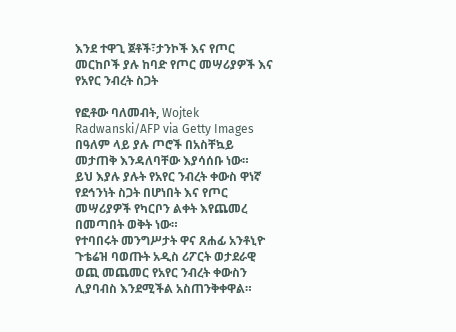እንደ ተዋጊ ጀቶች፣ታንኮች እና የጦር መርከቦች ያሉ ከባድ የጦር መሣሪያዎች እና የአየር ንብረት ስጋት

የፎቶው ባለመብት, Wojtek Radwanski/AFP via Getty Images
በዓለም ላይ ያሉ ጦሮች በአስቸኳይ መታጠቅ እንዳለባቸው እያሳሰቡ ነው።
ይህ እያሉ ያሉት የአየር ንብረት ቀውስ ዋነኛ የደኅንነት ስጋት በሆነበት እና የጦር መሣሪያዎች የካርቦን ልቀት እየጨመረ በመጣበት ወቅት ነው።
የተባበሩት መንግሥታት ዋና ጸሐፊ አንቶኒዮ ጉቴሬዝ ባወጡት አዲስ ሪፖርት ወታደራዊ ወጪ መጨመር የአየር ንብረት ቀውስን ሊያባብስ እንደሚችል አስጠንቅቀዋል።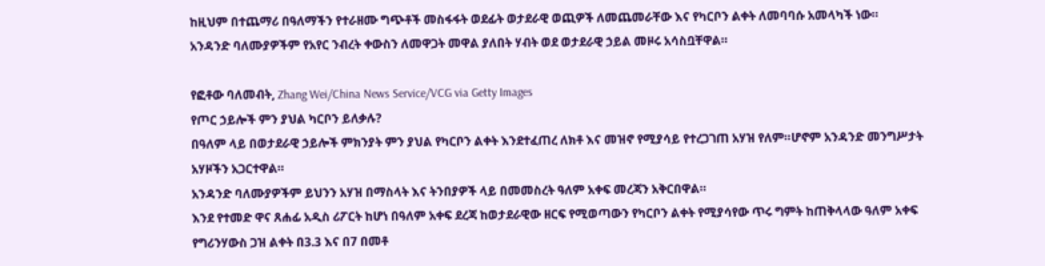ከዚህም በተጨማሪ በዓለማችን የተራዘሙ ግጭቶች መስፋፋት ወደፊት ወታደራዊ ወጪዎች ለመጨመራቸው እና የካርቦን ልቀት ለመባባሱ አመላካች ነው።
አንዳንድ ባለሙያዎችም የአየር ንብረት ቀውስን ለመዋጋት መዋል ያለበት ሃብት ወደ ወታደራዊ ኃይል መዞሩ አሳስቧቸዋል።

የፎቶው ባለመብት, Zhang Wei/China News Service/VCG via Getty Images
የጦር ኃይሎች ምን ያህል ካርቦን ይለቃሉ?
በዓለም ላይ በወታደራዊ ኃይሎች ምክንያት ምን ያህል የካርቦን ልቀት እንደተፈጠረ ለክቶ እና መዝኖ የሚያሳይ የተረጋገጠ አሃዝ የለም።ሆኖም አንዳንድ መንግሥታት አሃዞችን አጋርተዋል።
አንዳንድ ባለሙያዎችም ይህንን አሃዝ በማስላት እና ትንበያዎች ላይ በመመስረት ዓለም አቀፍ መረጃን አቅርበዋል።
እንደ የተመድ ዋና ጸሐፊ አዲስ ሪፖርት ከሆነ በዓለም አቀፍ ደረጃ ከወታደራዊው ዘርፍ የሚወጣውን የካርቦን ልቀት የሚያሳየው ጥሩ ግምት ከጠቅላላው ዓለም አቀፍ የግሪንሃውስ ጋዝ ልቀት በ3.3 እና በ7 በመቶ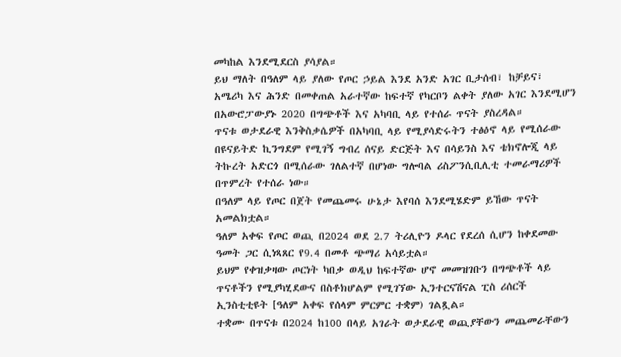መካከል እንደሚደርስ ያሳያል።
ይህ ማለት በዓለም ላይ ያለው የጦር ኃይል እንደ አንድ አገር ቢታሰብ፣ ከቻይና፣ አሜሪካ እና ሕንድ በመቀጠል አራተኛው ከፍተኛ የካርቦን ልቀት ያለው አገር እንደሚሆን በአውሮፓውያኑ 2020 በግጭቶች እና አካባቢ ላይ የተሰራ ጥናት ያስረዳል።
ጥናቱ ወታደራዊ እንቅስቃሴዎች በአካባቢ ላይ የሚያሳድሩትን ተፅዕኖ ላይ የሚሰራው በዩናይትድ ኪንግደም የሚገኝ ግብረ ሰናይ ድርጅት እና በሳይንስ እና ቴክኖሎጂ ላይ ትኩረት አድርጎ በሚሰራው ገለልተኛ በሆነው ግሎባል ሪስፖንሲቢሊቲ ተመራማሪዎች በጥምረት የተሰራ ነው።
በዓለም ላይ የጦር በጀት የመጨመሩ ሁኔታ እየባሰ እንደሚሄድም ይኸው ጥናት አመልክቷል።
ዓለም አቀፍ የጦር ወጪ በ2024 ወደ 2.7 ትሪሊዮን ዶላር የደረሰ ሲሆን ከቀደመው ዓመት ጋር ሲነጻጸር የ9.4 በመቶ ጭማሪ አሳይቷል።
ይህም የቀዝቃዛው ጦርነት ካበቃ ወዲህ ከፍተኛው ሆኖ መመዝገቡን በግጭቶች ላይ ጥናቶችን የሚያካሂደውና በስቶክሆልም የሚገኘው ኢንተርናሽናል ፒስ ሪሰርች ኢንስቲቲዩት [ዓለም አቀፍ የሰላም ምርምር ተቋም) ገልጿል።
ተቋሙ በጥናቱ በ2024 ከ100 በላይ አገራት ወታደራዊ ወጪያቸውን መጨመራቸውን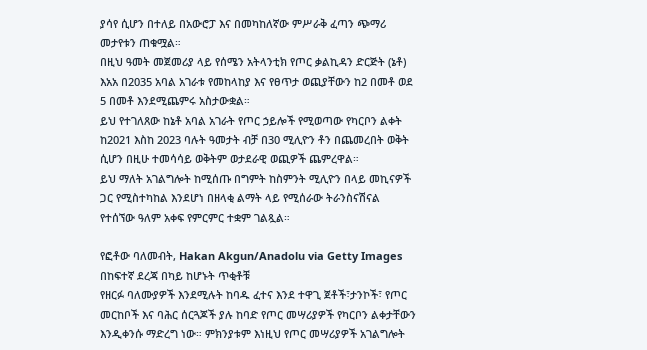ያሳየ ሲሆን በተለይ በአውሮፓ እና በመካከለኛው ምሥራቅ ፈጣን ጭማሪ መታየቱን ጠቁሟል።
በዚህ ዓመት መጀመሪያ ላይ የሰሜን አትላንቲክ የጦር ቃልኪዳን ድርጅት (ኔቶ) እአአ በ2035 አባል አገራቱ የመከላከያ እና የፀጥታ ወጪያቸውን ከ2 በመቶ ወደ 5 በመቶ እንደሚጨምሩ አስታውቋል።
ይህ የተገለጸው ከኔቶ አባል አገራት የጦር ኃይሎች የሚወጣው የካርቦን ልቀት ከ2021 እስከ 2023 ባሉት ዓመታት ብቻ በ30 ሚሊዮን ቶን በጨመረበት ወቅት ሲሆን በዚሁ ተመሳሳይ ወቅትም ወታደራዊ ወጪዎች ጨምረዋል።
ይህ ማለት አገልግሎት ከሚሰጡ በግምት ከስምንት ሚሊዮን በላይ መኪናዎች ጋር የሚስተካከል እንደሆነ በዘላቂ ልማት ላይ የሚሰራው ትራንስናሽናል የተሰኘው ዓለም አቀፍ የምርምር ተቋም ገልጿል።

የፎቶው ባለመብት, Hakan Akgun/Anadolu via Getty Images
በከፍተኛ ደረጃ በካይ ከሆኑት ጥቂቶቹ
የዘርፉ ባለሙያዎች እንደሚሉት ከባዱ ፈተና እንደ ተዋጊ ጀቶች፣ታንኮች፣ የጦር መርከቦች እና ባሕር ሰርጓጆች ያሉ ከባድ የጦር መሣሪያዎች የካርቦን ልቀታቸውን እንዲቀንሱ ማድረግ ነው። ምክንያቱም እነዚህ የጦር መሣሪያዎች አገልግሎት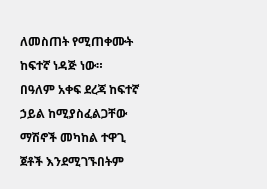ለመስጠት የሚጠቀሙት ከፍተኛ ነዳጅ ነው።
በዓለም አቀፍ ደረጃ ከፍተኛ ኃይል ከሚያስፈልጋቸው ማሽኖች መካከል ተዋጊ ጀቶች እንደሚገኙበትም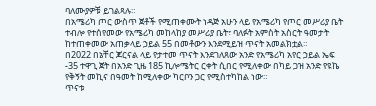ባለሙያዎቹ ይገልጻሉ።
በአሜሪካ ጦር ውስጥ ጀቶች የሚጠቀሙት ነዳጅ አሁን ላይ የአሜሪካ የጦር መሥሪያ ቤት ተብሎ የተሰየመው የአሜሪካ መከላከያ መሥሪያ ቤት፣ ባለፉት አምስት አስርት ዓመታት ከተጠቀመው አጠቃላይ ኃይል 55 በመቶውን እንደሚይዝ ጥናት አመልክቷል።
በ2022 በኔቸር ጆርናል ላይ የታተመ ጥናት እንደገለጸው አንድ የአሜሪካ አየር ኃይል ኤፍ -35 ተዋጊ ጀት በአንድ ጊዜ 185 ኪሎሜትር ርቀት ሲበር የሚለቀው በካይ ጋዝ አንድ የዩኬ የቅኝት መኪና በዓመት ከሚለቀው ካርቦን ጋር የሚስተካከል ነው።
ጥናቱ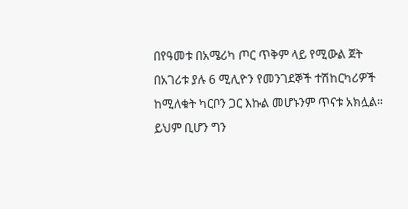በየዓመቱ በአሜሪካ ጦር ጥቅም ላይ የሚውል ጀት በአገሪቱ ያሉ 6 ሚሊዮን የመንገደኞች ተሽከርካሪዎች ከሚለቁት ካርቦን ጋር እኩል መሆኑንም ጥናቱ አክሏል።
ይህም ቢሆን ግን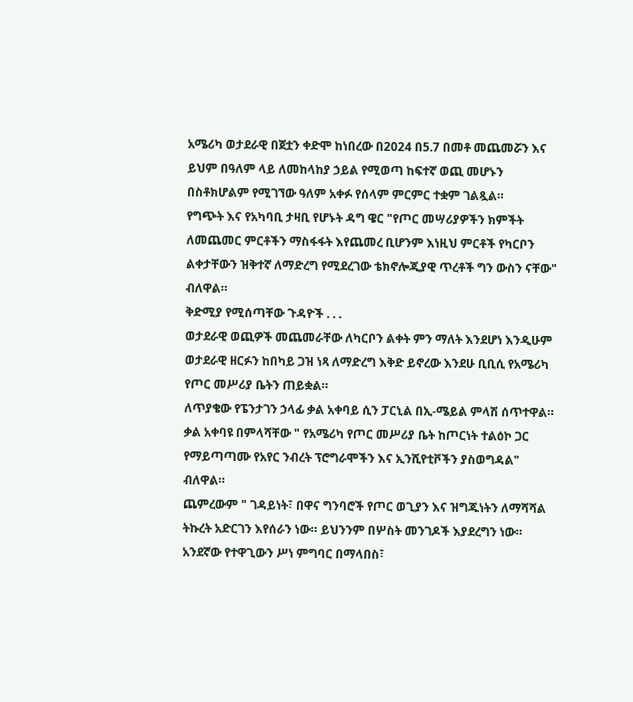አሜሪካ ወታደራዊ በጀቷን ቀድሞ ከነበረው በ2024 በ5.7 በመቶ መጨመሯን እና ይህም በዓለም ላይ ለመከላከያ ኃይል የሚወጣ ከፍተኛ ወጪ መሆኑን በስቶክሆልም የሚገኘው ዓለም አቀፉ የሰላም ምርምር ተቋም ገልጿል።
የግጭት እና የአካባቢ ታዛቢ የሆኑት ዳግ ዌር "የጦር መሣሪያዎችን ክምችት ለመጨመር ምርቶችን ማስፋፋት እየጨመረ ቢሆንም እነዚህ ምርቶች የካርቦን ልቀታቸውን ዝቅተኛ ለማድረግ የሚደረገው ቴክኖሎጂያዊ ጥረቶች ግን ውስን ናቸው" ብለዋል።
ቅድሚያ የሚሰጣቸው ጉዳዮች . . .
ወታደራዊ ወጪዎች መጨመራቸው ለካርቦን ልቀት ምን ማለት እንደሆነ እንዲሁም ወታደራዊ ዘርፉን ከበካይ ጋዝ ነጻ ለማድረግ እቅድ ይኖረው እንደሁ ቢቢሲ የአሜሪካ የጦር መሥሪያ ቤትን ጠይቋል።
ለጥያቄው የፔንታገን ኃላፊ ቃል አቀባይ ሲን ፓርኒል በኢ-ሜይል ምላሽ ሰጥተዋል።
ቃል አቀባዩ በምላሻቸው " የአሜሪካ የጦር መሥሪያ ቤት ከጦርነት ተልዕኮ ጋር የማይጣጣሙ የአየር ንብረት ፕሮግራሞችን እና ኢንሺየቲቮችን ያስወግዳል" ብለዋል።
ጨምረውም " ገዳይነት፣ በዋና ግንባሮች የጦር ወጊያን እና ዝግጁነትን ለማሻሻል ትኩረት አድርገን እየሰራን ነው። ይህንንም በሦስት መንገዶች እያደረግን ነው። አንደኛው የተዋጊውን ሥነ ምግባር በማላበስ፣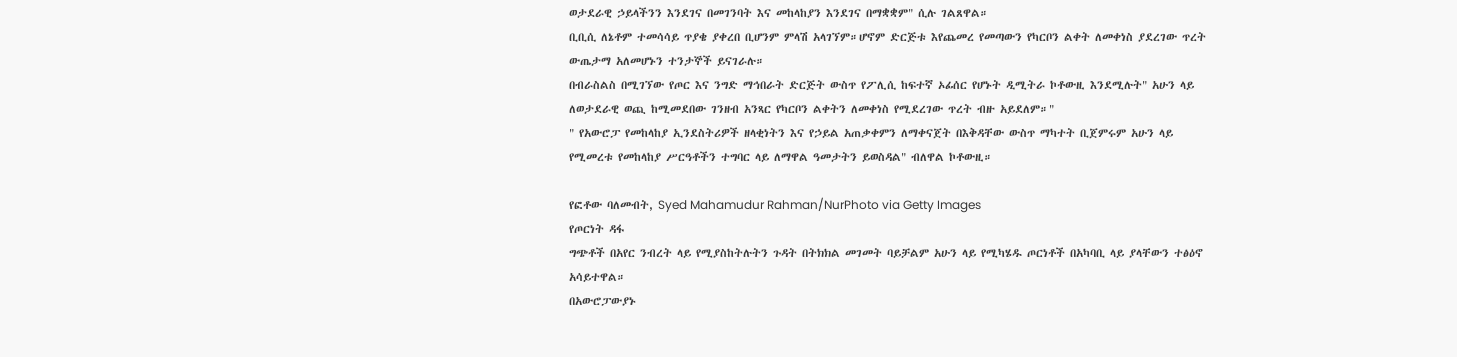ወታደራዊ ኃይላችንን እንደገና በመገንባት እና መከላከያን እንደገና በማቋቋም" ሲሉ ገልጸዋል።
ቢቢሲ ለኔቶም ተመሳሳይ ጥያቄ ያቀረበ ቢሆንም ምላሽ አላገኘም።ሆኖም ድርጅቱ እየጨመረ የመጣውን የካርቦን ልቀት ለመቀነስ ያደረገው ጥረት ውጤታማ አለመሆኑን ተንታኞች ይናገራሉ።
በብራስልስ በሚገኘው የጦር እና ንግድ ማኅበራት ድርጅት ውስጥ የፖሊሲ ከፍተኛ ኦፊሰር የሆኑት ዲሚትራ ኮቶውዚ እንደሚሉት" አሁን ላይ ለወታደራዊ ወጪ ከሚመደበው ገንዘብ አንጻር የካርቦን ልቀትን ለመቀነስ የሚደረገው ጥረት ብዙ አይደለም።"
" የአውሮፓ የመከላከያ ኢንደስትሪዎች ዘላቂነትን እና የኃይል አጠቃቀምን ለማቀናጀት በእቅዳቸው ውስጥ ማካተት ቢጀምሩም አሁን ላይ የሚመረቱ የመከላከያ ሥርዓቶችን ተግባር ላይ ለማዋል ዓመታትን ይወስዳል" ብለዋል ኮቶውዚ።

የፎቶው ባለመብት, Syed Mahamudur Rahman/NurPhoto via Getty Images
የጦርነት ዳፋ
ግጭቶች በአየር ንብረት ላይ የሚያስከትሉትን ጉዳት በትክክል መገመት ባይቻልም አሁን ላይ የሚካሄዱ ጦርነቶች በአካባቢ ላይ ያላቸውን ተፅዕኖ አሳይተዋል።
በአውሮፓውያኑ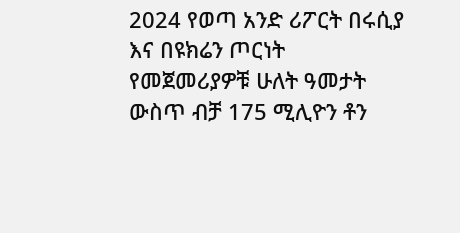2024 የወጣ አንድ ሪፖርት በሩሲያ እና በዩክሬን ጦርነት የመጀመሪያዎቹ ሁለት ዓመታት ውስጥ ብቻ 175 ሚሊዮን ቶን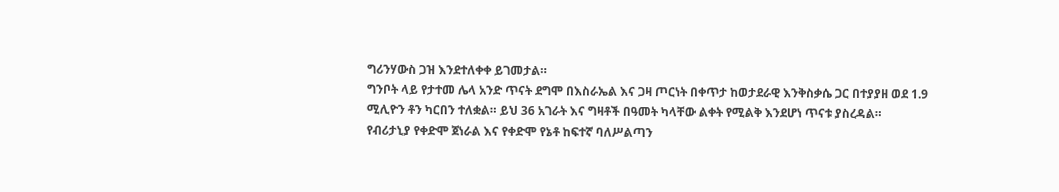ግሪንሃውስ ጋዝ እንደተለቀቀ ይገመታል።
ግንቦት ላይ የታተመ ሌላ አንድ ጥናት ደግሞ በእስራኤል እና ጋዛ ጦርነት በቀጥታ ከወታደራዊ እንቅስቃሴ ጋር በተያያዘ ወደ 1.9 ሚሊዮን ቶን ካርበን ተለቋል። ይህ 36 አገራት እና ግዛቶች በዓመት ካላቸው ልቀት የሚልቅ እንደሆነ ጥናቱ ያስረዳል።
የብሪታኒያ የቀድሞ ጀነራል እና የቀድሞ የኔቶ ከፍተኛ ባለሥልጣን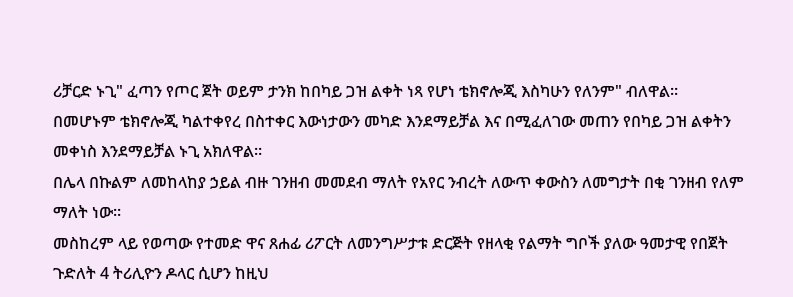ሪቻርድ ኑጊ" ፈጣን የጦር ጀት ወይም ታንክ ከበካይ ጋዝ ልቀት ነጻ የሆነ ቴክኖሎጂ እስካሁን የለንም" ብለዋል።
በመሆኑም ቴክኖሎጂ ካልተቀየረ በስተቀር እውነታውን መካድ እንደማይቻል እና በሚፈለገው መጠን የበካይ ጋዝ ልቀትን መቀነስ እንደማይቻል ኑጊ አክለዋል።
በሌላ በኩልም ለመከላከያ ኃይል ብዙ ገንዘብ መመደብ ማለት የአየር ንብረት ለውጥ ቀውስን ለመግታት በቂ ገንዘብ የለም ማለት ነው።
መስከረም ላይ የወጣው የተመድ ዋና ጸሐፊ ሪፖርት ለመንግሥታቱ ድርጅት የዘላቂ የልማት ግቦች ያለው ዓመታዊ የበጀት ጉድለት 4 ትሪሊዮን ዶላር ሲሆን ከዚህ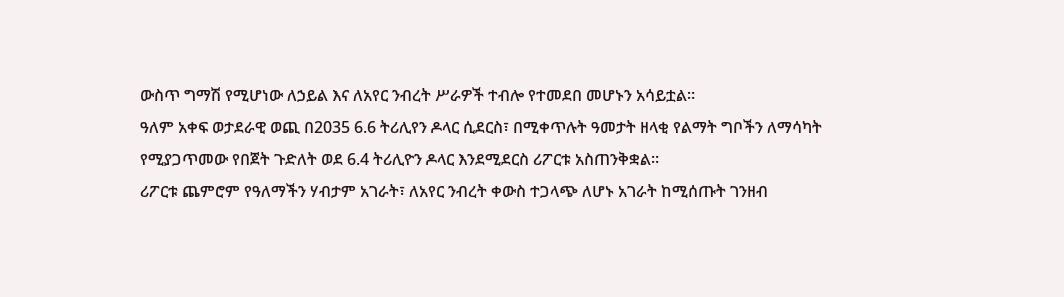ውስጥ ግማሽ የሚሆነው ለኃይል እና ለአየር ንብረት ሥራዎች ተብሎ የተመደበ መሆኑን አሳይቷል።
ዓለም አቀፍ ወታደራዊ ወጪ በ2035 6.6 ትሪሊየን ዶላር ሲደርስ፣ በሚቀጥሉት ዓመታት ዘላቂ የልማት ግቦችን ለማሳካት የሚያጋጥመው የበጀት ጉድለት ወደ 6.4 ትሪሊዮን ዶላር እንደሚደርስ ሪፖርቱ አስጠንቅቋል።
ሪፖርቱ ጨምሮም የዓለማችን ሃብታም አገራት፣ ለአየር ንብረት ቀውስ ተጋላጭ ለሆኑ አገራት ከሚሰጡት ገንዘብ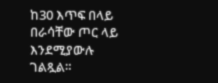ከ30 እጥፍ በላይ በራሳቸው ጦር ላይ እንደሚያውሉ ገልጿል።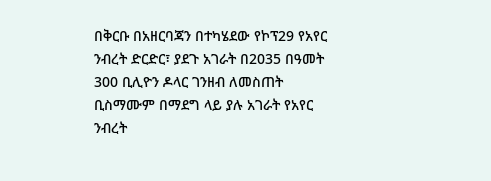በቅርቡ በአዘርባጃን በተካሄደው የኮፕ29 የአየር ንብረት ድርድር፣ ያደጉ አገራት በ2035 በዓመት 300 ቢሊዮን ዶላር ገንዘብ ለመስጠት ቢስማሙም በማደግ ላይ ያሉ አገራት የአየር ንብረት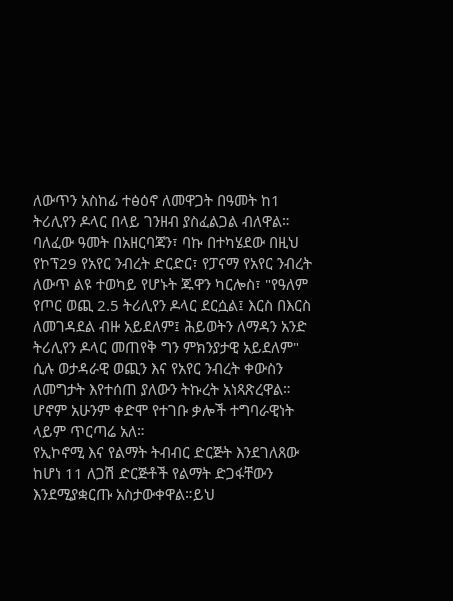ለውጥን አስከፊ ተፅዕኖ ለመዋጋት በዓመት ከ1 ትሪሊየን ዶላር በላይ ገንዘብ ያስፈልጋል ብለዋል።
ባለፈው ዓመት በአዘርባጃን፣ ባኩ በተካሄደው በዚህ የኮፕ29 የአየር ንብረት ድርድር፣ የፓናማ የአየር ንብረት ለውጥ ልዩ ተወካይ የሆኑት ጁዋን ካርሎስ፣ "የዓለም የጦር ወጪ 2.5 ትሪሊየን ዶላር ደርሷል፤ እርስ በእርስ ለመገዳደል ብዙ አይደለም፤ ሕይወትን ለማዳን አንድ ትሪሊየን ዶላር መጠየቅ ግን ምክንያታዊ አይደለም" ሲሉ ወታዳራዊ ወጪን እና የአየር ንብረት ቀውስን ለመግታት እየተሰጠ ያለውን ትኩረት አነጻጽረዋል።
ሆኖም አሁንም ቀድሞ የተገቡ ቃሎች ተግባራዊነት ላይም ጥርጣሬ አለ።
የኢኮኖሚ እና የልማት ትብብር ድርጅት እንደገለጸው ከሆነ 11 ለጋሽ ድርጅቶች የልማት ድጋፋቸውን እንደሚያቋርጡ አስታውቀዋል።ይህ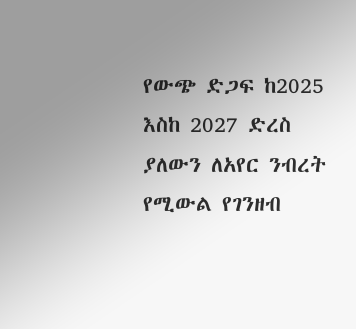የውጭ ድጋፍ ከ2025 እስከ 2027 ድረስ ያለውን ለአየር ንብረት የሚውል የገንዘብ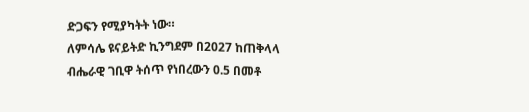ድጋፍን የሚያካትት ነው።
ለምሳሌ ዩናይትድ ኪንግደም በ2027 ከጠቅላላ ብሔራዊ ገቢዋ ትሰጥ የነበረውን 0.5 በመቶ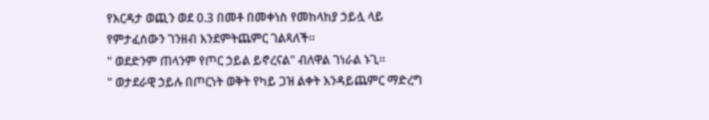የእርዳታ ወጪን ወደ 0.3 በመቶ በመቀነስ የመከላከያ ኃይሏ ላይ የምታፈሰውን ገንዘብ እንደምትጨምር ገልጻለች።
" ወደድንም ጠላንም የጦር ኃይል ይኖረናል" ብለዋል ገነራል ኑጊ።
" ወታደራዊ ኃይሉ በጦርነት ወቅት የካይ ጋዝ ልቀት እንዳይጨምር ማድረግ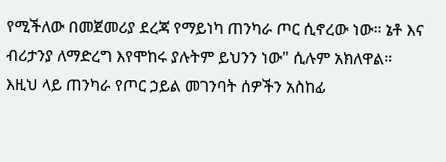የሚችለው በመጀመሪያ ደረጃ የማይነካ ጠንካራ ጦር ሲኖረው ነው። ኔቶ እና ብሪታንያ ለማድረግ እየሞከሩ ያሉትም ይህንን ነው" ሲሉም አክለዋል።
እዚህ ላይ ጠንካራ የጦር ኃይል መገንባት ሰዎችን አስከፊ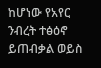ከሆነው የአየር ንብረት ተፅዕኖ ይጠብቃል ወይስ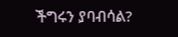ችግሩን ያባብሳል?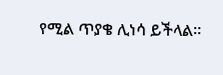የሚል ጥያቄ ሊነሳ ይችላል።